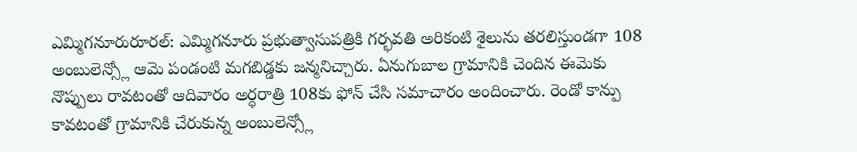ఎమ్మిగనూరురూరల్: ఎమ్మిగనూరు ప్రభుత్వాసుపత్రికి గర్భవతి అరికంటి శైలును తరలిస్తుండగా 108 అంబులెన్స్లో ఆమె పండంటి మగబిడ్డకు జన్మనిచ్చారు. ఏనుగుబాల గ్రామానికి చెందిన ఈమెకు నొప్పులు రావటంతో ఆదివారం అర్ధరాత్రి 108కు ఫోన్ చేసి సమాచారం అందించారు. రెండో కాన్పు కావటంతో గ్రామానికి చేరుకున్న అంబులెన్స్లో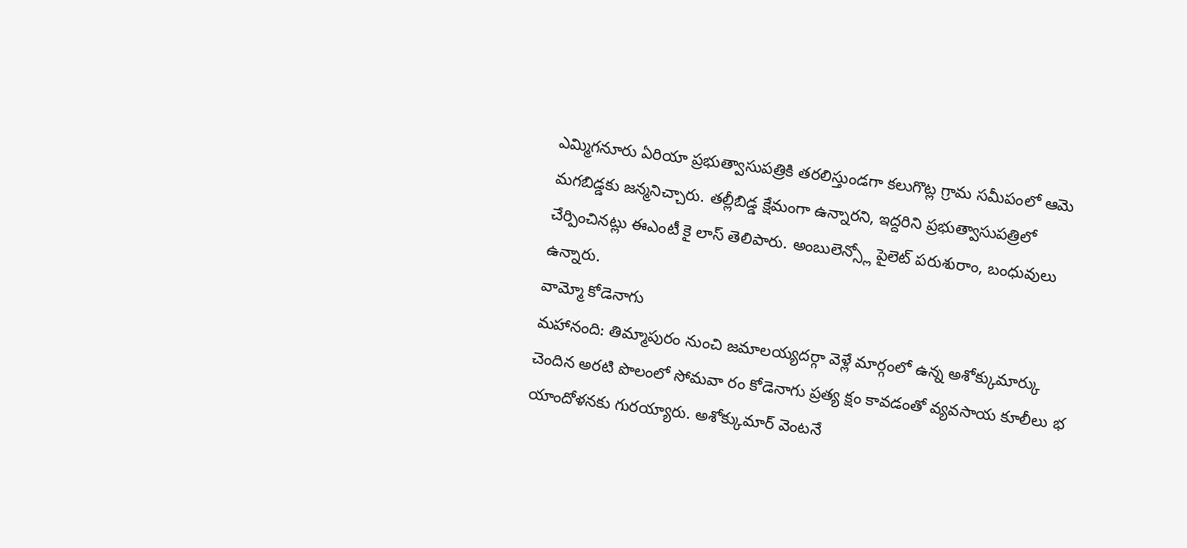ఎమ్మిగనూరు ఏరియా ప్రభుత్వాసుపత్రికి తరలిస్తుండగా కలుగొట్ల గ్రామ సమీపంలో ఆమె మగబిడ్డకు జన్మనిచ్చారు. తల్లీబిడ్డ క్షేమంగా ఉన్నారని, ఇద్దరిని ప్రభుత్వాసుపత్రిలో చేర్పించినట్లు ఈఎంటీ కై లాస్ తెలిపారు. అంబులెన్స్లో పైలెట్ పరుశురాం, బంధువులు ఉన్నారు.
వామ్మో కోడెనాగు
మహానంది: తిమ్మాపురం నుంచి జమాలయ్యదర్గా వెళ్లే మార్గంలో ఉన్న అశోక్కుమార్కు చెందిన అరటి పొలంలో సోమవా రం కోడెనాగు ప్రత్య క్షం కావడంతో వ్యవసాయ కూలీలు భ యాందోళనకు గురయ్యారు. అశోక్కుమార్ వెంటనే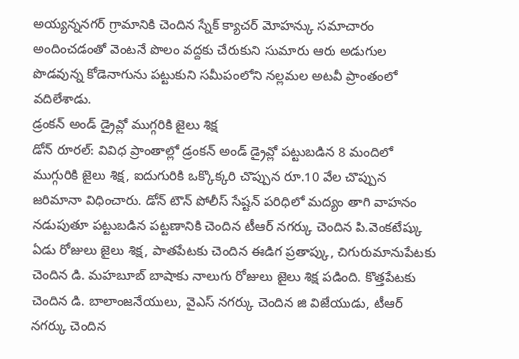అయ్యన్ననగర్ గ్రామానికి చెందిన స్నేక్ క్యాచర్ మోహన్కు సమాచారం అందించడంతో వెంటనే పొలం వద్దకు చేరుకుని సుమారు ఆరు అడుగుల పొడవున్న కోడెనాగును పట్టుకుని సమీపంలోని నల్లమల అటవీ ప్రాంతంలో వదిలేశాడు.
డ్రంకన్ అండ్ డ్రైవ్లో ముగ్గరికి జైలు శిక్ష
డోన్ రూరల్: వివిధ ప్రాంతాల్లో డ్రంకన్ అండ్ డ్రైవ్లో పట్టుబడిన 8 మందిలో ముగ్గురికి జైలు శిక్ష, ఐదుగురికి ఒక్కొక్కరి చొప్పున రూ.10 వేల చొప్పున జరిమానా విధించారు. డోన్ టౌన్ పోలీస్ సేష్టన్ పరిధిలో మద్యం తాగి వాహనం నడుపుతూ పట్టుబడిన పట్టణానికి చెందిన టీఆర్ నగర్కు చెందిన పి.వెంకటేష్కు ఏడు రోజులు జైలు శిక్ష, పాతపేటకు చెందిన ఈడిగ ప్రతాప్కు, చిగురుమానుపేటకు చెందిన డి. మహబూబ్ బాషాకు నాలుగు రోజులు జైలు శిక్ష పడింది. కొత్తపేటకు చెందిన డి. బాలాంజనేయులు, వైఎస్ నగర్కు చెందిన జి విజేయుడు, టీఆర్ నగర్కు చెందిన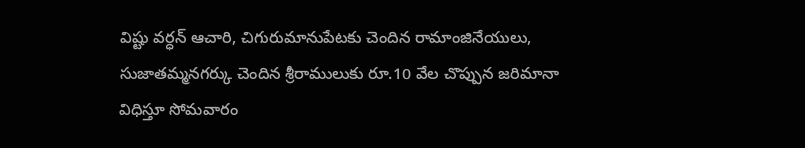విష్టు వర్ధన్ ఆచారి, చిగురుమానుపేటకు చెందిన రామాంజినేయులు, సుజాతమ్మనగర్కు చెందిన శ్రీరాములుకు రూ.10 వేల చొప్పున జరిమానా విధిస్తూ సోమవారం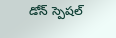డోన్ స్పెషల్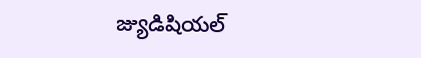జ్యుడిషియల్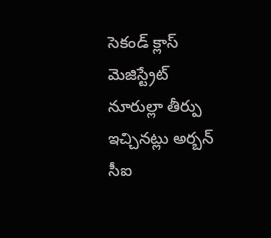సెకండ్ క్లాస్ మెజిస్ట్రేట్ నూరుల్లా తీర్పు ఇచ్చినట్లు అర్బన్ సీఐ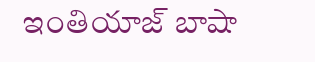ఇంతియాజ్ బాషా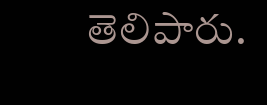తెలిపారు.